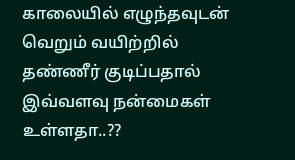காலையில் எழுந்தவுடன் வெறும் வயிற்றில் தண்ணீர் குடிப்பதால் இவ்வளவு நன்மைகள் உள்ளதா..??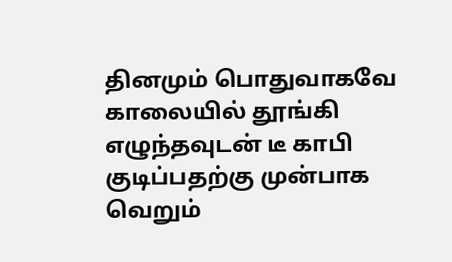தினமும் பொதுவாகவே காலையில் தூங்கி எழுந்தவுடன் டீ காபி குடிப்பதற்கு முன்பாக வெறும்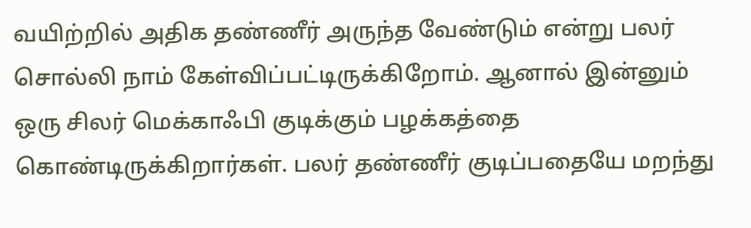வயிற்றில் அதிக தண்ணீர் அருந்த வேண்டும் என்று பலர் சொல்லி நாம் கேள்விப்பட்டிருக்கிறோம். ஆனால் இன்னும் ஒரு சிலர் மெக்காஃபி குடிக்கும் பழக்கத்தை கொண்டிருக்கிறார்கள். பலர் தண்ணீர் குடிப்பதையே மறந்து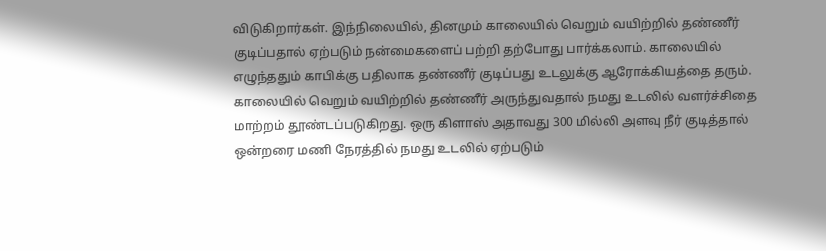விடுகிறார்கள். இந்நிலையில், தினமும் காலையில் வெறும் வயிற்றில் தண்ணீர் குடிப்பதால் ஏற்படும் நன்மைகளைப் பற்றி தற்போது பார்க்கலாம். காலையில் எழுந்ததும் காபிக்கு பதிலாக தண்ணீர் குடிப்பது உடலுக்கு ஆரோக்கியத்தை தரும். காலையில் வெறும் வயிற்றில் தண்ணீர் அருந்துவதால் நமது உடலில் வளர்ச்சிதை மாற்றம் தூண்டப்படுகிறது. ஒரு கிளாஸ் அதாவது 300 மில்லி அளவு நீர் குடித்தால் ஒன்றரை மணி நேரத்தில் நமது உடலில் ஏற்படும்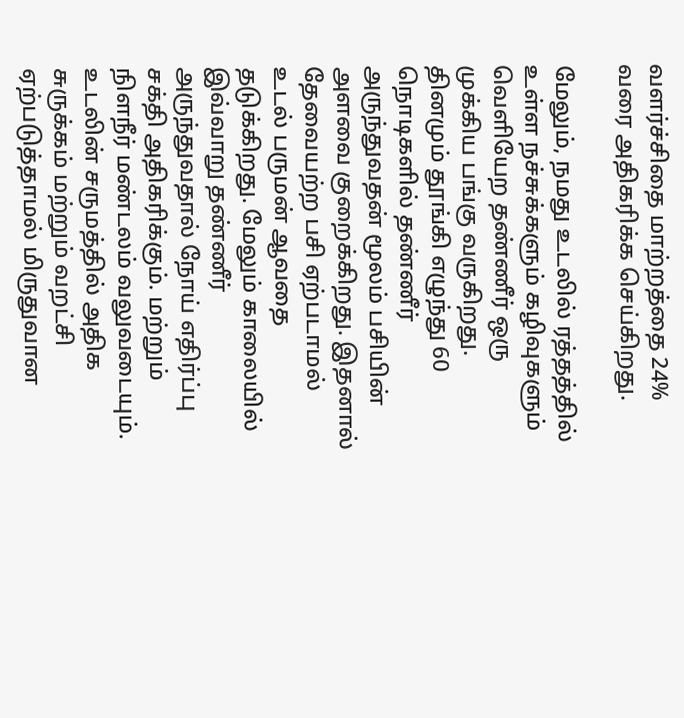வளர்ச்சிதை மாற்றத்தை 24% வரை அதிகரிக்க செய்கிறது.

மேலும், நமது உடலில் ரத்தத்தில் உள்ள நச்சுக்களும் கழிவுகளும் வெளியேற தண்ணீர் ஒரு முக்கிய பங்கு வருகிறது. தினமும் தூங்கி எழுந்து 60 நொடிகளில் தண்ணீர் அருந்துவதன் மூலம் பசியின் அளவை குறைக்கிறது. இதனால் தேவையற்ற பசி ஏற்படாமல் உடல் பருமன் ஆவதை தடுக்கிறது. மேலும் காலையில் இவ்வாறு தண்ணீர் அருந்துவதால் நோய் எதிர்ப்பு சக்தி அதிகரிக்கும். மற்றும் நிளநீர் மண்டலம் வலுவடையும். உடலின் சருமத்தில் அதிக சுருக்கம் மற்றும் வறட்சி ஏற்படுத்தாமல் மிருதுவான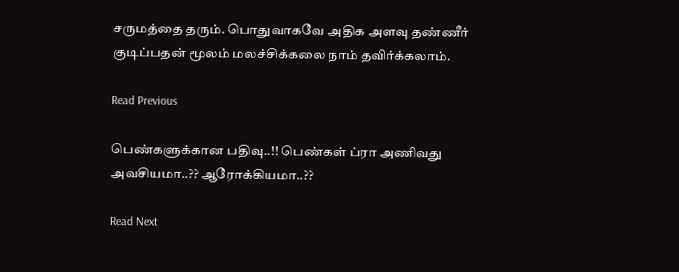சருமத்தை தரும். பொதுவாகவே அதிக அளவு தண்ணீர் குடிப்பதன் மூலம் மலச்சிக்கலை நாம் தவிர்க்கலாம்.

Read Previous

பெண்களுக்கான பதிவு..!! பெண்கள் ப்ரா அணிவது அவசியமா..?? ஆரோக்கியமா..??

Read Next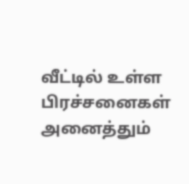வீட்டில் உள்ள பிரச்சனைகள் அனைத்தும்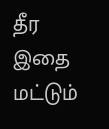தீர இதை மட்டும்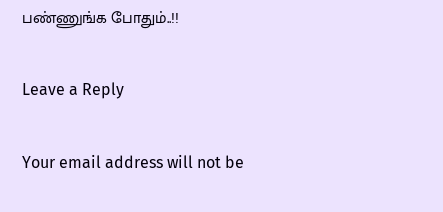பண்ணுங்க போதும்..!!

Leave a Reply

Your email address will not be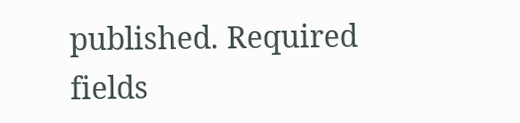published. Required fields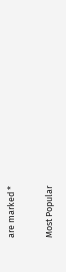are marked *

Most Popular